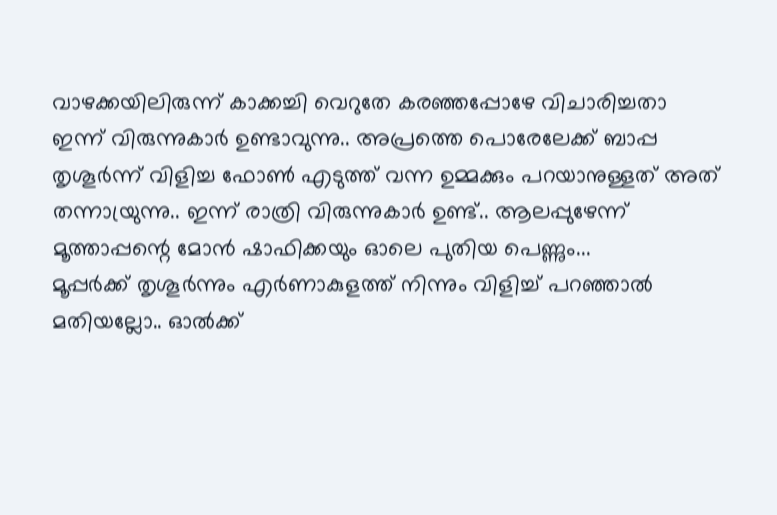വാഴക്കയിലിരുന്ന് കാക്കച്ചി വെറുതേ കരഞ്ഞപ്പോഴേ വിചാരിച്ചതാ ഇന്ന് വിരുന്നുകാർ ഉണ്ടാവുന്നു.. അപ്രത്തെ പൊരേലേക്ക് ബാപ്പ തൃശൂർന്ന് വിളിച്ച ഫോൺ എടുത്ത് വന്ന ഉമ്മക്കും പറയാനുള്ളത് അത് തന്നായ്രുന്നു.. ഇന്ന് രാത്രി വിരുന്നുകാർ ഉണ്ട്.. ആലപ്പുഴേന്ന് മൂത്താപ്പന്റെ മോൻ ഷാഫിക്കയും ഓലെ പുതിയ പെണ്ണും...
മൂപ്പർക്ക് തൃശൂർന്നും എർണാകുളത്ത് നിന്നും വിളിച്ച് പറഞ്ഞാൽ മതിയല്ലോ.. ഓൽക്ക്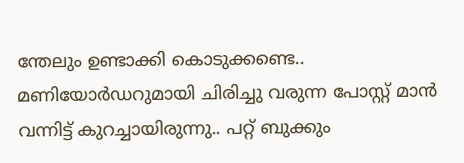ന്തേലും ഉണ്ടാക്കി കൊടുക്കണ്ടെ.. മണിയോർഡറുമായി ചിരിച്ചു വരുന്ന പോസ്റ്റ് മാൻ വന്നിട്ട് കുറച്ചായിരുന്നു.. പറ്റ് ബുക്കും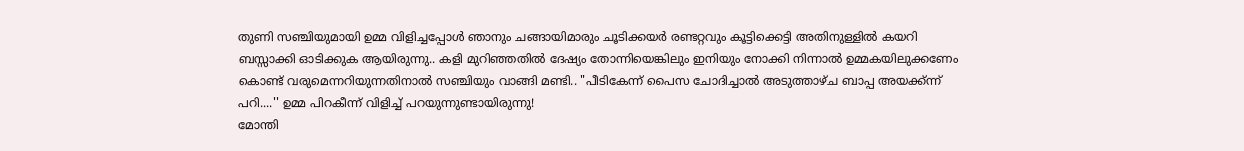തുണി സഞ്ചിയുമായി ഉമ്മ വിളിച്ചപ്പോൾ ഞാനും ചങ്ങായിമാരും ചൂടിക്കയർ രണ്ടറ്റവും കൂട്ടിക്കെട്ടി അതിനുള്ളിൽ കയറി ബസ്സാക്കി ഓടിക്കുക ആയിരുന്നു.. കളി മുറിഞ്ഞതിൽ ദേഷ്യം തോന്നിയെങ്കിലും ഇനിയും നോക്കി നിന്നാൽ ഉമ്മകയിലുക്കണേം കൊണ്ട് വരുമെന്നറിയുന്നതിനാൽ സഞ്ചിയും വാങ്ങി മണ്ടി.. "പീടികേന്ന് പൈസ ചോദിച്ചാൽ അടുത്താഴ്ച ബാപ്പ അയക്ക്ന്ന് പറി....'' ഉമ്മ പിറകീന്ന് വിളിച്ച് പറയുന്നുണ്ടായിരുന്നു!
മോന്തി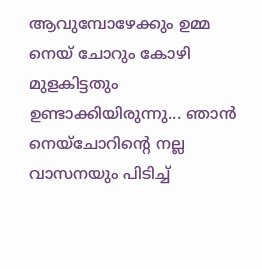ആവുമ്പോഴേക്കും ഉമ്മ നെയ് ചോറും കോഴി മുളകിട്ടതും ഉണ്ടാക്കിയിരുന്നു... ഞാൻ നെയ്ചോറിന്റെ നല്ല വാസനയും പിടിച്ച്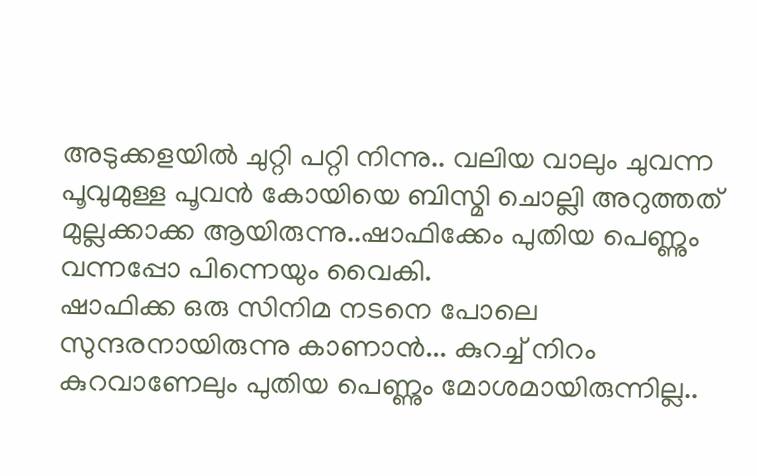അടുക്കളയിൽ ചുറ്റി പറ്റി നിന്നു.. വലിയ വാലും ചുവന്ന പൂവുമുള്ള പൂവൻ കോയിയെ ബിസ്മി ചൊല്ലി അറുത്തത് മുല്ലക്കാക്ക ആയിരുന്നു..ഷാഫിക്കേം പുതിയ പെണ്ണും വന്നപ്പോ പിന്നെയും വൈകി.
ഷാഫിക്ക ഒരു സിനിമ നടനെ പോലെ സുന്ദരനായിരുന്നു കാണാൻ... കുറച്ച് നിറം കുറവാണേലും പുതിയ പെണ്ണും മോശമായിരുന്നില്ല..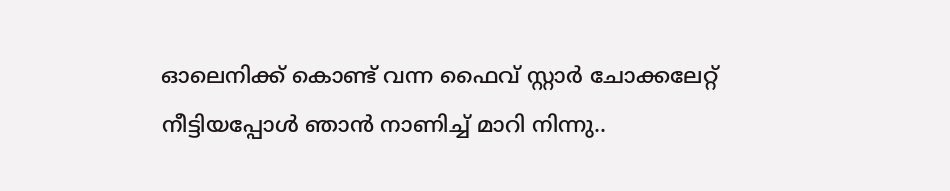ഓലെനിക്ക് കൊണ്ട് വന്ന ഫൈവ് സ്റ്റാർ ചോക്കലേറ്റ് നീട്ടിയപ്പോൾ ഞാൻ നാണിച്ച് മാറി നിന്നു..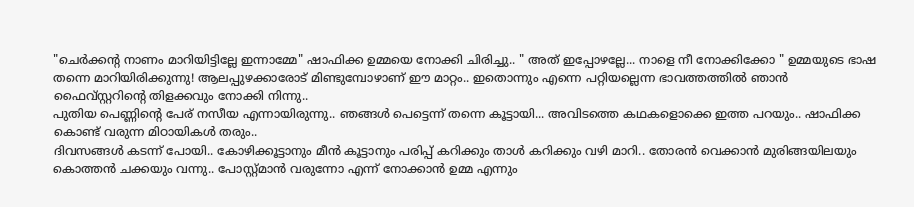"ചെർക്കന്റ നാണം മാറിയിട്ടില്ലേ ഇന്നാമ്മേ" ഷാഫിക്ക ഉമ്മയെ നോക്കി ചിരിച്ചു.. " അത് ഇപ്പോഴല്ലേ... നാളെ നീ നോക്കിക്കോ " ഉമ്മയുടെ ഭാഷ തന്നെ മാറിയിരിക്കുന്നു! ആലപ്പുഴക്കാരോട് മിണ്ടുമ്പോഴാണ് ഈ മാറ്റം.. ഇതൊന്നും എന്നെ പറ്റിയല്ലെന്ന ഭാവത്തത്തിൽ ഞാൻ ഫൈവ്സ്റ്ററിന്റെ തിളക്കവും നോക്കി നിന്നു..
പുതിയ പെണ്ണിന്റെ പേര് നസീയ എന്നായിരുന്നു.. ഞങ്ങൾ പെട്ടെന്ന് തന്നെ കൂട്ടായി... അവിടത്തെ കഥകളൊക്കെ ഇത്ത പറയും.. ഷാഫിക്ക കൊണ്ട് വരുന്ന മിഠായികൾ തരും..
ദിവസങ്ങൾ കടന്ന് പോയി.. കോഴിക്കൂട്ടാനും മീൻ കൂട്ടാനും പരിപ്പ് കറിക്കും താൾ കറിക്കും വഴി മാറി.. തോരൻ വെക്കാൻ മുരിങ്ങയിലയും കൊത്തൻ ചക്കയും വന്നു.. പോസ്റ്റ്മാൻ വരുന്നോ എന്ന് നോക്കാൻ ഉമ്മ എന്നും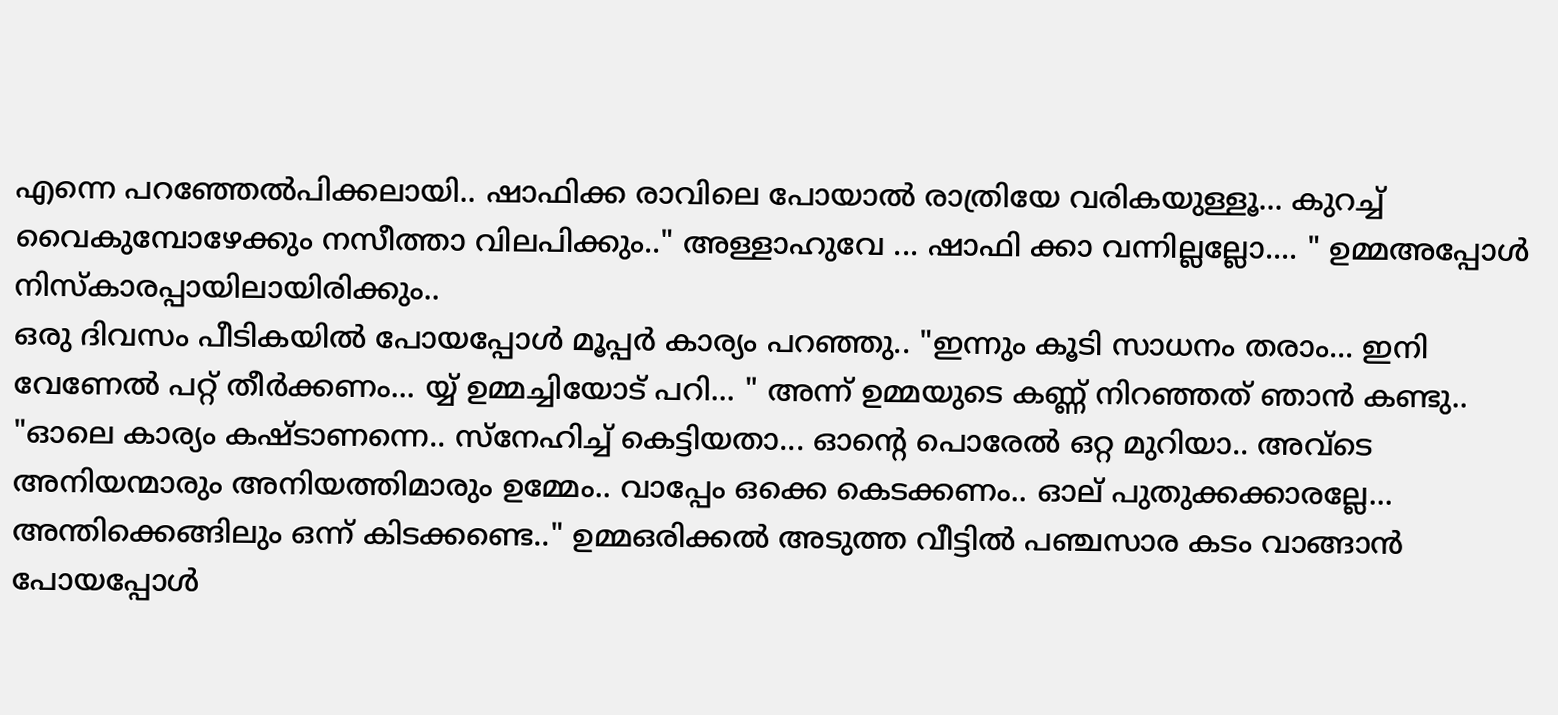എന്നെ പറഞ്ഞേൽപിക്കലായി.. ഷാഫിക്ക രാവിലെ പോയാൽ രാത്രിയേ വരികയുള്ളൂ... കുറച്ച് വൈകുമ്പോഴേക്കും നസീത്താ വിലപിക്കും.." അള്ളാഹുവേ ... ഷാഫി ക്കാ വന്നില്ലല്ലോ.... " ഉമ്മഅപ്പോൾ നിസ്കാരപ്പായിലായിരിക്കും..
ഒരു ദിവസം പീടികയിൽ പോയപ്പോൾ മൂപ്പർ കാര്യം പറഞ്ഞു.. "ഇന്നും കൂടി സാധനം തരാം... ഇനി വേണേൽ പറ്റ് തീർക്കണം... യ്യ് ഉമ്മച്ചിയോട് പറി... " അന്ന് ഉമ്മയുടെ കണ്ണ് നിറഞ്ഞത് ഞാൻ കണ്ടു..
"ഓലെ കാര്യം കഷ്ടാണന്നെ.. സ്നേഹിച്ച് കെട്ടിയതാ... ഓന്റെ പൊരേൽ ഒറ്റ മുറിയാ.. അവ്ടെ അനിയന്മാരും അനിയത്തിമാരും ഉമ്മേം.. വാപ്പേം ഒക്കെ കെടക്കണം.. ഓല് പുതുക്കക്കാരല്ലേ... അന്തിക്കെങ്ങിലും ഒന്ന് കിടക്കണ്ടെ.." ഉമ്മഒരിക്കൽ അടുത്ത വീട്ടിൽ പഞ്ചസാര കടം വാങ്ങാൻ പോയപ്പോൾ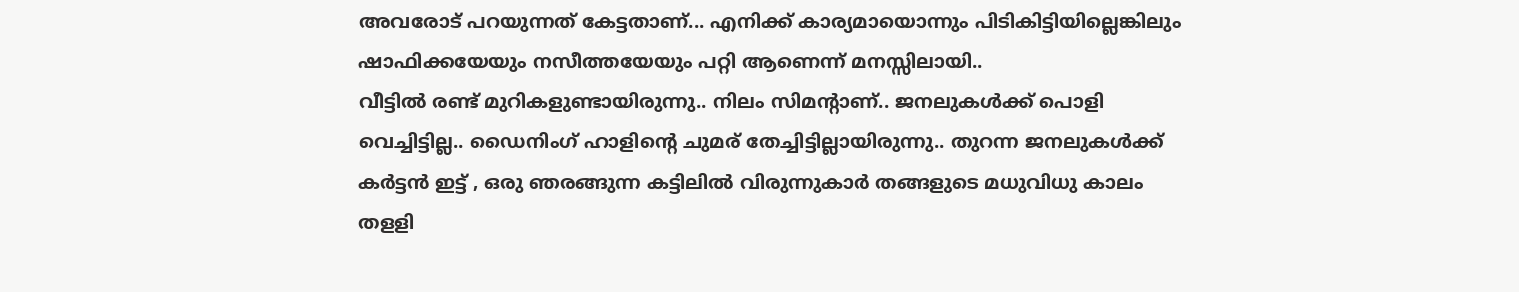അവരോട് പറയുന്നത് കേട്ടതാണ്... എനിക്ക് കാര്യമായൊന്നും പിടികിട്ടിയില്ലെങ്കിലും ഷാഫിക്കയേയും നസീത്തയേയും പറ്റി ആണെന്ന് മനസ്സിലായി..
വീട്ടിൽ രണ്ട് മുറികളുണ്ടായിരുന്നു.. നിലം സിമന്റാണ്.. ജനലുകൾക്ക് പൊളി വെച്ചിട്ടില്ല.. ഡൈനിംഗ് ഹാളിന്റെ ചുമര് തേച്ചിട്ടില്ലായിരുന്നു.. തുറന്ന ജനലുകൾക്ക് കർട്ടൻ ഇട്ട് , ഒരു ഞരങ്ങുന്ന കട്ടിലിൽ വിരുന്നുകാർ തങ്ങളുടെ മധുവിധു കാലം തളളി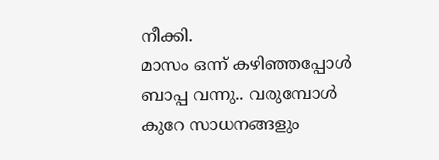നീക്കി.
മാസം ഒന്ന് കഴിഞ്ഞപ്പോൾ ബാപ്പ വന്നു.. വരുമ്പോൾ കുറേ സാധനങ്ങളും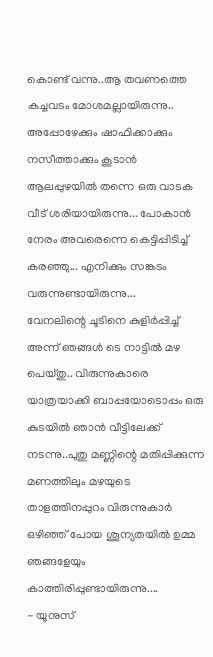കൊണ്ട് വന്നു..ആ തവണത്തെ കച്ചവടം മോശമല്ലായിരുന്നു.. അപ്പോഴേക്കും ഷാഫിക്കാക്കും നസീത്താക്കും കൂടാൻ ആലപ്പുഴയിൽ തന്നെ ഒരു വാടക വീട് ശരിയായിരുന്നു... പോകാൻ നേരം അവരെന്നെ കെട്ടിപ്പിടിച്ച് കരഞ്ഞു... എനിക്കും സങ്കടം വരുന്നുണ്ടായിരുന്നു...
വേനലിന്റെ ചൂടിനെ കുളിർപ്പിച്ച് അന്ന് ഞങ്ങൾ ടെ നാട്ടിൽ മഴ പെയ്തു.. വിരുന്നുകാരെ യാത്രയാക്കി ബാപ്പയോടൊപ്പം ഒരു കുടയിൽ ഞാൻ വീട്ടിലേക്ക് നടന്നു..പുതു മണ്ണിന്റെ മതിപ്പിക്കുന്ന മണത്തിലും മഴയുടെ താളത്തിനപ്പുറം വിരുന്നുകാർ ഒഴിഞ്ഞ് പോയ ശൂന്യതയിൽ ഉമ്മ ഞങ്ങളേയും കാത്തിരിപ്പുണ്ടായിരുന്നു....
- യൂനുസ്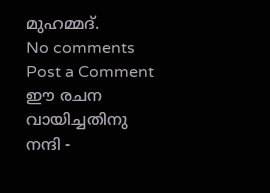മുഹമ്മദ്.
No comments
Post a Comment
ഈ രചന വായിച്ചതിനു നന്ദി -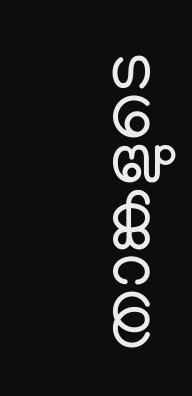താങ്കളുടെ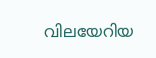വിലയേറിയ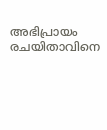അഭിപ്രായം രചയിതാവിനെ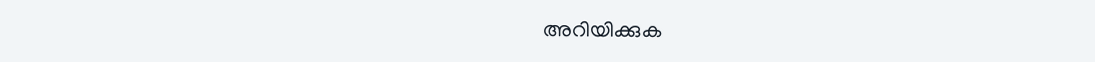അറിയിക്കുക